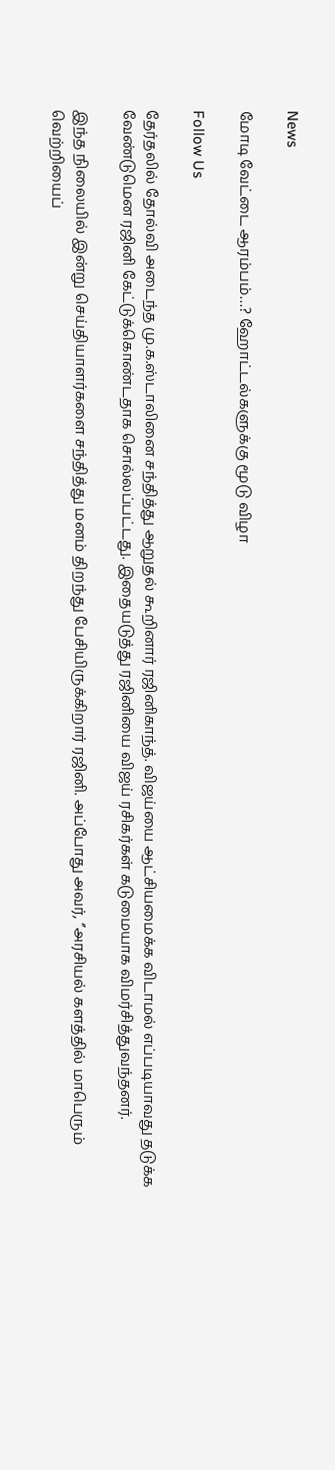News

மோடி வேட்டை ஆரம்பம்…? ஹோட்டல்களுக்கு மூடு விழா

Follow Us

தேர்தலில் தோல்வி அடைந்த மு.க.ஸ்டாலினை சந்தித்து ஆறுதல் கூறினார் ரஜினிகாந்த். விஜய்யை ஆட்சியமைக்க விடாமல் எப்படியாவது தடுக்க வேண்டுமென ரஜினி கேட்டுக்கொண்டதாக சொல்லப்பட்டது. இதையடுத்து ரஜினியை விஜய் ரசிகர்கள் கடுமையாக விமர்சித்துவந்தனர்.

இந்த நிலையில் இன்று செய்தியாளர்களை சந்தித்து மனம் திறந்து பேசியிருக்கிறார் ரஜினி. அப்போது அவர், ‘’அரசியல் களத்தில் மாபெரும் வெற்றியைப்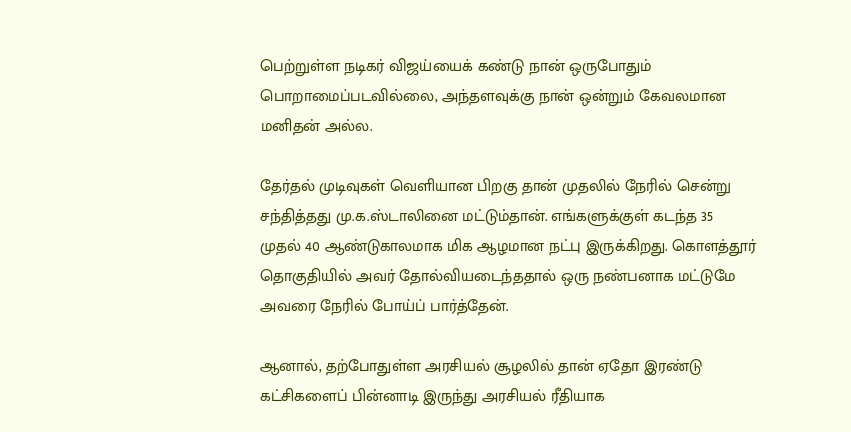பெற்றுள்ள நடிகர் விஜய்யைக் கண்டு நான் ஒருபோதும் பொறாமைப்படவில்லை, அந்தளவுக்கு நான் ஒன்றும் கேவலமான மனிதன் அல்ல.

தேர்தல் முடிவுகள் வெளியான பிறகு தான் முதலில் நேரில் சென்று சந்தித்தது மு.க.ஸ்டாலினை மட்டும்தான். எங்களுக்குள் கடந்த 35 முதல் 40 ஆண்டுகாலமாக மிக ஆழமான நட்பு இருக்கிறது. கொளத்தூர் தொகுதியில் அவர் தோல்வியடைந்ததால் ஒரு நண்பனாக மட்டுமே அவரை நேரில் போய்ப் பார்த்தேன்.

ஆனால், தற்போதுள்ள அரசியல் சூழலில் தான் ஏதோ இரண்டு கட்சிகளைப் பின்னாடி இருந்து அரசியல் ரீதியாக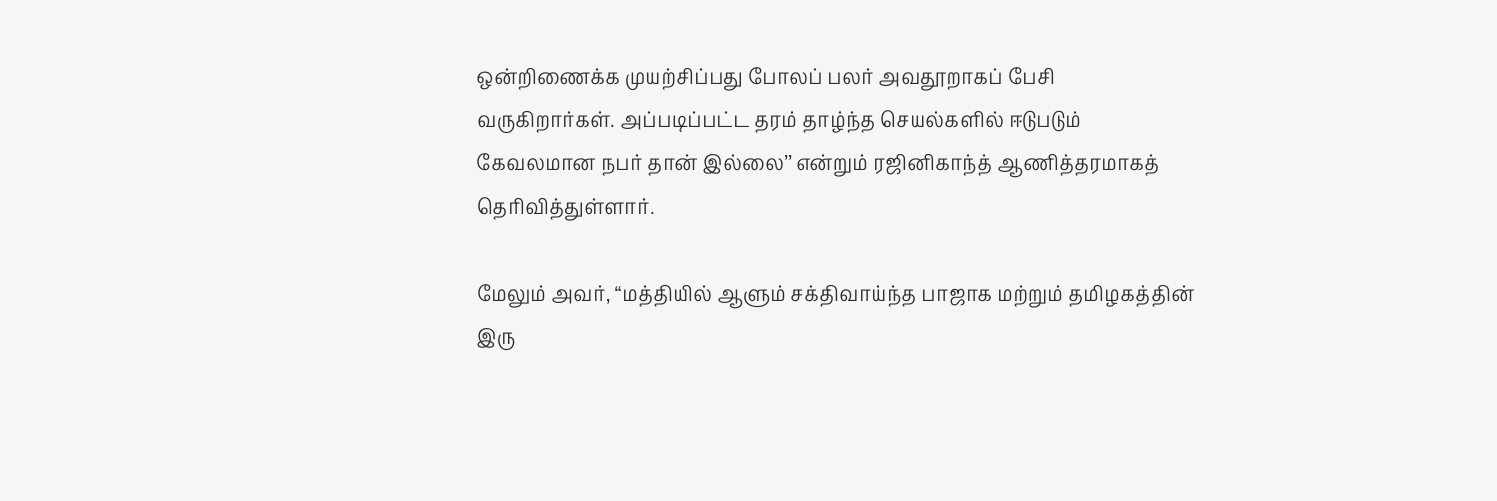ஒன்றிணைக்க முயற்சிப்பது போலப் பலர் அவதூறாகப் பேசி வருகிறார்கள். அப்படிப்பட்ட தரம் தாழ்ந்த செயல்களில் ஈடுபடும் கேவலமான நபர் தான் இல்லை’’ என்றும் ரஜினிகாந்த் ஆணித்தரமாகத் தெரிவித்துள்ளார்.

மேலும் அவர், “மத்தியில் ஆளும் சக்திவாய்ந்த பாஜாக மற்றும் தமிழகத்தின் இரு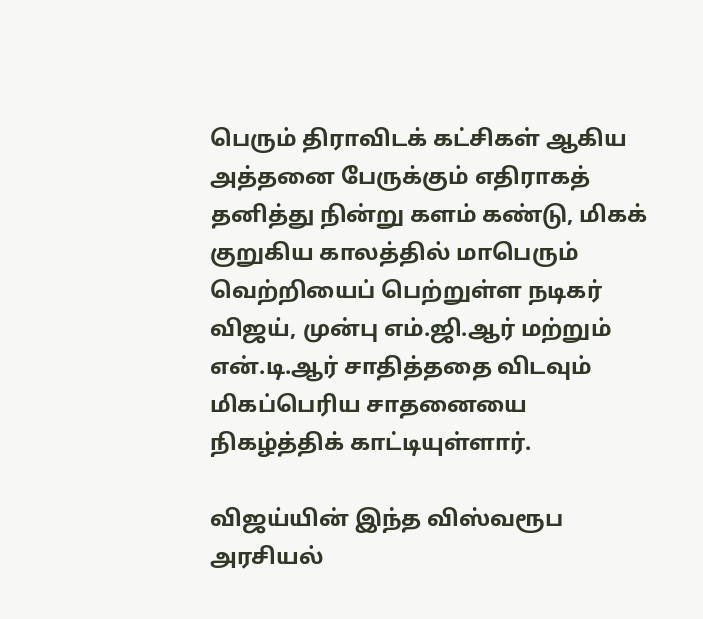பெரும் திராவிடக் கட்சிகள் ஆகிய அத்தனை பேருக்கும் எதிராகத் தனித்து நின்று களம் கண்டு, மிகக் குறுகிய காலத்தில் மாபெரும் வெற்றியைப் பெற்றுள்ள நடிகர் விஜய், முன்பு எம்.ஜி.ஆர் மற்றும் என்.டி.ஆர் சாதித்ததை விடவும் மிகப்பெரிய சாதனையை நிகழ்த்திக் காட்டியுள்ளார்.

விஜய்யின் இந்த விஸ்வரூப அரசியல்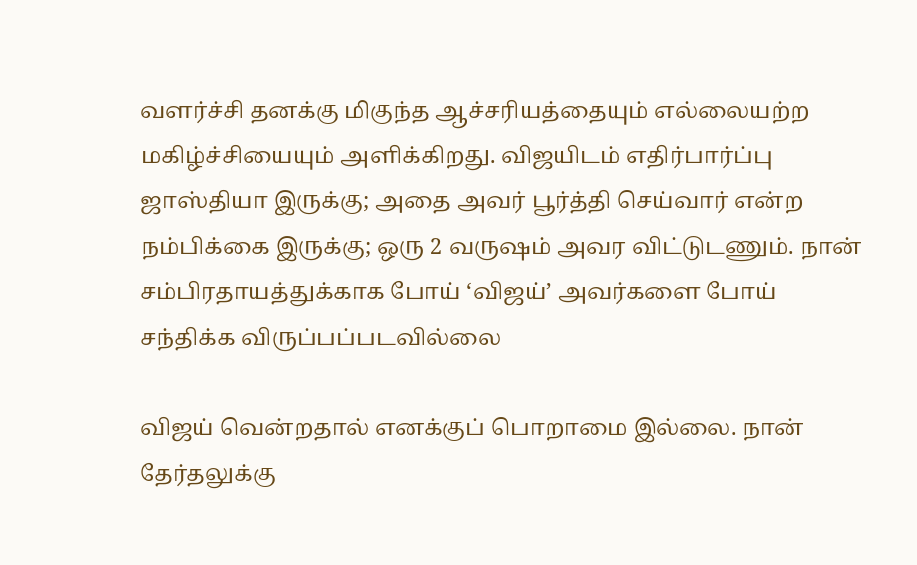வளர்ச்சி தனக்கு மிகுந்த ஆச்சரியத்தையும் எல்லையற்ற மகிழ்ச்சியையும் அளிக்கிறது. விஜயிடம் எதிர்பார்ப்பு ஜாஸ்தியா இருக்கு; அதை அவர் பூர்த்தி செய்வார் என்ற நம்பிக்கை இருக்கு; ஒரு 2 வருஷம் அவர விட்டுடணும். நான் சம்பிரதாயத்துக்காக போய் ‘விஜய்’ அவர்களை போய் சந்திக்க விருப்பப்படவில்லை

விஜய் வென்றதால் எனக்குப் பொறாமை இல்லை. நான் தேர்தலுக்கு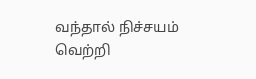வந்தால் நிச்சயம் வெற்றி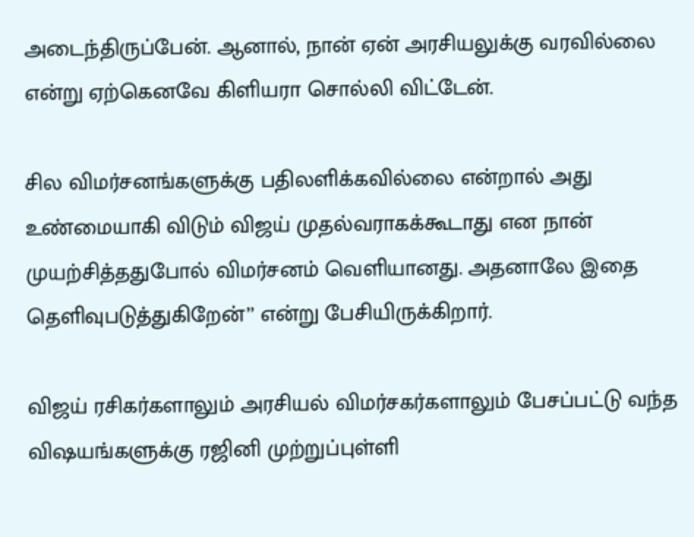அடைந்திருப்பேன். ஆனால், நான் ஏன் அரசியலுக்கு வரவில்லை என்று ஏற்கெனவே கிளியரா சொல்லி விட்டேன்.

சில விமர்சனங்களுக்கு பதிலளிக்கவில்லை என்றால் அது உண்மையாகி விடும் விஜய் முதல்வராகக்கூடாது என நான் முயற்சித்ததுபோல் விமர்சனம் வெளியானது. அதனாலே இதை தெளிவுபடுத்துகிறேன்’’ என்று பேசியிருக்கிறார்.

விஜய் ரசிகர்களாலும் அரசியல் விமர்சகர்களாலும் பேசப்பட்டு வந்த விஷயங்களுக்கு ரஜினி முற்றுப்புள்ளி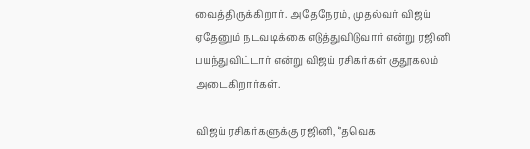வைத்திருக்கிறார். அதேநேரம், முதல்வர் விஜய் ஏதேனும் நடவடிக்கை எடுத்துவிடுவார் என்று ரஜினி பயந்துவிட்டார் என்று விஜய் ரசிகர்கள் குதூகலம் அடைகிறார்கள்.

விஜய் ரசிகர்களுக்கு ரஜினி, ‘’தவெக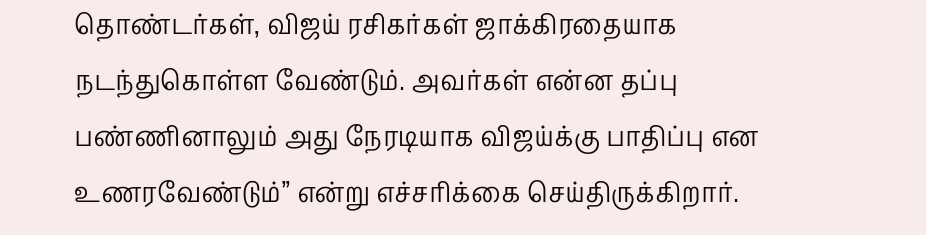தொண்டர்கள், விஜய் ரசிகர்கள் ஜாக்கிரதையாக நடந்துகொள்ள வேண்டும். அவர்கள் என்ன தப்பு பண்ணினாலும் அது நேரடியாக விஜய்க்கு பாதிப்பு என உணரவேண்டும்’’ என்று எச்சரிக்கை செய்திருக்கிறார்.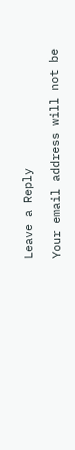Leave a Reply

Your email address will not be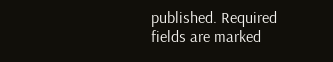published. Required fields are marked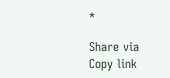*

Share via
Copy link